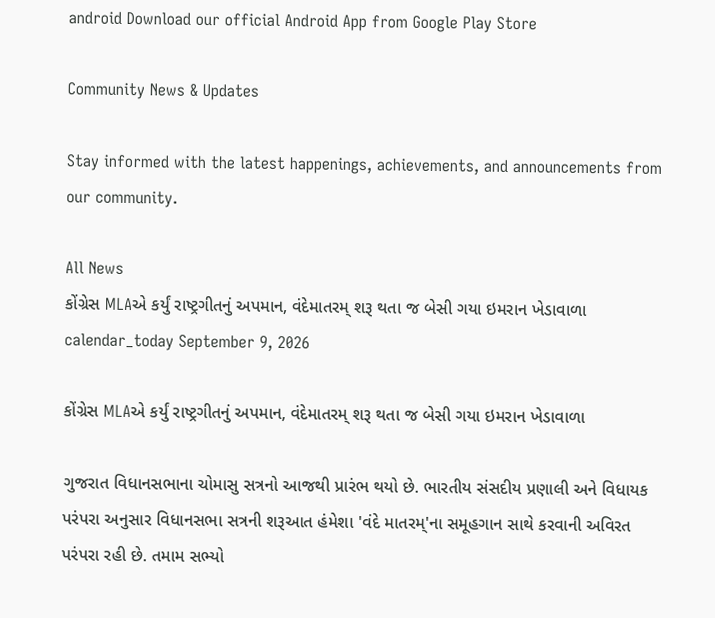android Download our official Android App from Google Play Store

Community News & Updates

Stay informed with the latest happenings, achievements, and announcements from our community.

All News
કોંગ્રેસ MLAએ કર્યું રાષ્ટ્રગીતનું અપમાન, વંદેમાતરમ્ શરૂ થતા જ બેસી ગયા ઇમરાન ખેડાવાળા
calendar_today September 9, 2026

કોંગ્રેસ MLAએ કર્યું રાષ્ટ્રગીતનું અપમાન, વંદેમાતરમ્ શરૂ થતા જ બેસી ગયા ઇમરાન ખેડાવાળા

ગુજરાત વિધાનસભાના ચોમાસુ સત્રનો આજથી પ્રારંભ થયો છે. ભારતીય સંસદીય પ્રણાલી અને વિધાયક પરંપરા અનુસાર વિધાનસભા સત્રની શરૂઆત હંમેશા 'વંદે માતરમ્'ના સમૂહગાન સાથે કરવાની અવિરત પરંપરા રહી છે. તમામ સભ્યો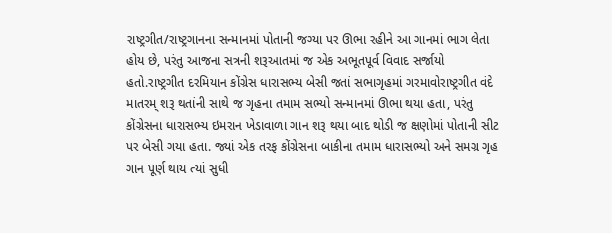રાષ્ટ્રગીત/રાષ્ટ્રગાનના સન્માનમાં પોતાની જગ્યા પર ઊભા રહીને આ ગાનમાં ભાગ લેતા હોય છે, પરંતુ આજના સત્રની શરૂઆતમાં જ એક અભૂતપૂર્વ વિવાદ સર્જાયો હતો.રાષ્ટ્રગીત દરમિયાન કોંગ્રેસ ધારાસભ્ય બેસી જતાં સભાગૃહમાં ગરમાવોરાષ્ટ્રગીત વંદે માતરમ્ શરૂ થતાંની સાથે જ ગૃહના તમામ સભ્યો સન્માનમાં ઊભા થયા હતા, પરંતુ કોંગ્રેસના ધારાસભ્ય ઇમરાન ખેડાવાળા ગાન શરૂ થયા બાદ થોડી જ ક્ષણોમાં પોતાની સીટ પર બેસી ગયા હતા. જ્યાં એક તરફ કોંગ્રેસના બાકીના તમામ ધારાસભ્યો અને સમગ્ર ગૃહ ગાન પૂર્ણ થાય ત્યાં સુધી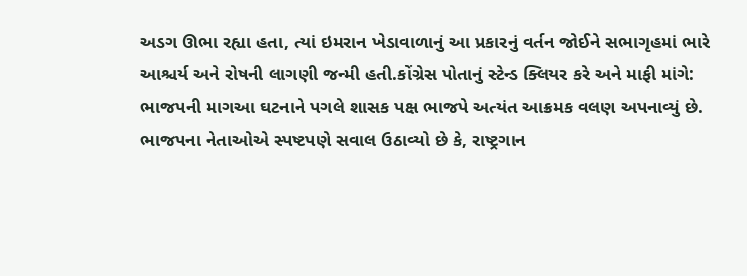અડગ ઊભા રહ્યા હતા, ત્યાં ઇમરાન ખેડાવાળાનું આ પ્રકારનું વર્તન જોઈને સભાગૃહમાં ભારે આશ્ચર્ય અને રોષની લાગણી જન્મી હતી.કોંગ્રેસ પોતાનું સ્ટેન્ડ ક્લિયર કરે અને માફી માંગે: ભાજપની માગઆ ઘટનાને પગલે શાસક પક્ષ ભાજપે અત્યંત આક્રમક વલણ અપનાવ્યું છે. ભાજપના નેતાઓએ સ્પષ્ટપણે સવાલ ઉઠાવ્યો છે કે, રાષ્ટ્રગાન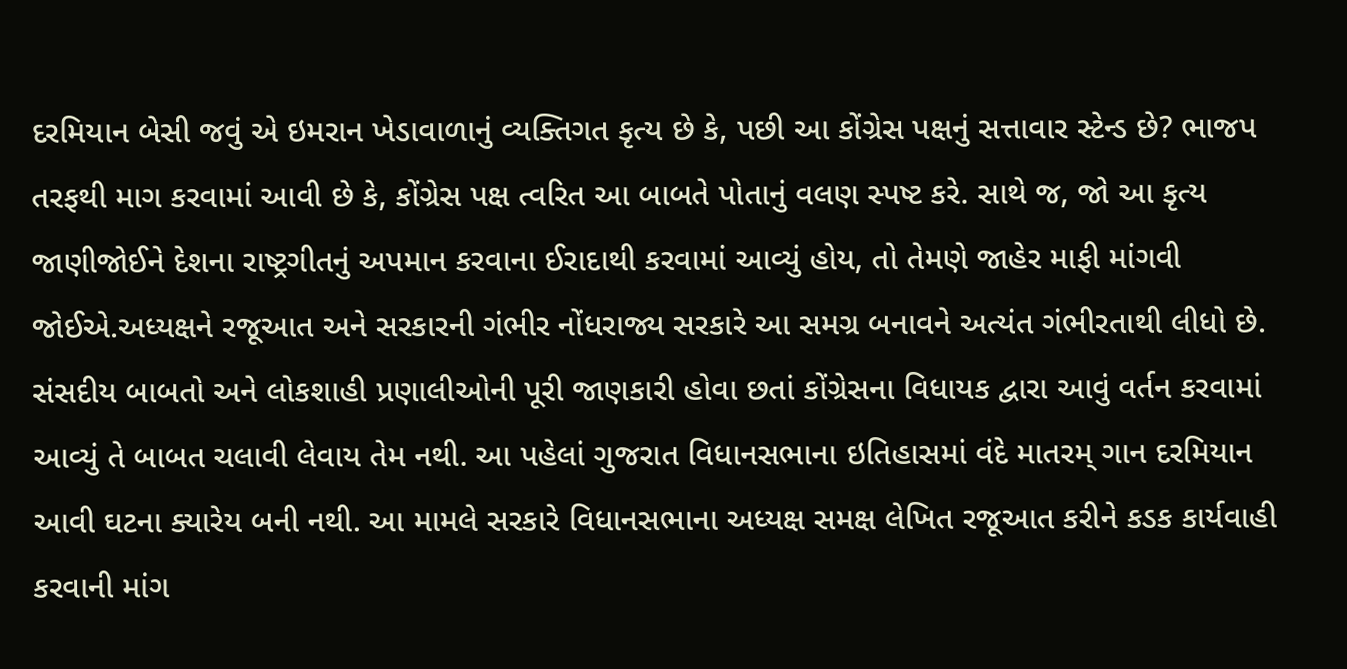દરમિયાન બેસી જવું એ ઇમરાન ખેડાવાળાનું વ્યક્તિગત કૃત્ય છે કે, પછી આ કોંગ્રેસ પક્ષનું સત્તાવાર સ્ટેન્ડ છે? ભાજપ તરફથી માગ કરવામાં આવી છે કે, કોંગ્રેસ પક્ષ ત્વરિત આ બાબતે પોતાનું વલણ સ્પષ્ટ કરે. સાથે જ, જો આ કૃત્ય જાણીજોઈને દેશના રાષ્ટ્રગીતનું અપમાન કરવાના ઈરાદાથી કરવામાં આવ્યું હોય, તો તેમણે જાહેર માફી માંગવી જોઈએ.અધ્યક્ષને રજૂઆત અને સરકારની ગંભીર નોંધરાજ્ય સરકારે આ સમગ્ર બનાવને અત્યંત ગંભીરતાથી લીધો છે. સંસદીય બાબતો અને લોકશાહી પ્રણાલીઓની પૂરી જાણકારી હોવા છતાં કોંગ્રેસના વિધાયક દ્વારા આવું વર્તન કરવામાં આવ્યું તે બાબત ચલાવી લેવાય તેમ નથી. આ પહેલાં ગુજરાત વિધાનસભાના ઇતિહાસમાં વંદે માતરમ્ ગાન દરમિયાન આવી ઘટના ક્યારેય બની નથી. આ મામલે સરકારે વિધાનસભાના અધ્યક્ષ સમક્ષ લેખિત રજૂઆત કરીને કડક કાર્યવાહી કરવાની માંગ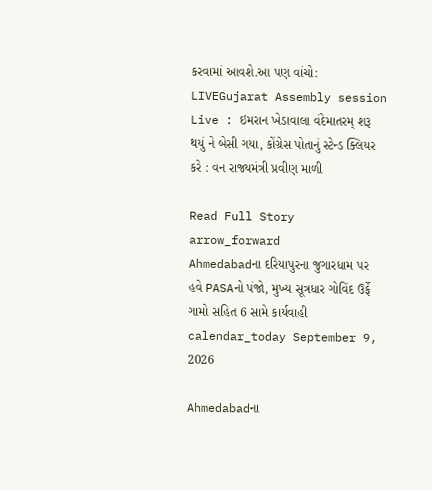કરવામાં આવશે.આ પણ વાંચો: LIVEGujarat Assembly session Live : ઇમરાન ખેડાવાલા વંદેમાતરમ્ શરૂ થયું ને બેસી ગયા, કોંગ્રેસ પોતાનું સ્ટેન્ડ ક્લિયર કરે : વન રાજ્યમંત્રી પ્રવીણ માળી

Read Full Story arrow_forward
Ahmedabadના દરિયાપુરના જુગારધામ પર હવે PASAનો પંજો, મુખ્ય સૂત્રધાર ગોવિંદ ઉર્ફે ગામો સહિત 6 સામે કાર્યવાહી
calendar_today September 9, 2026

Ahmedabadના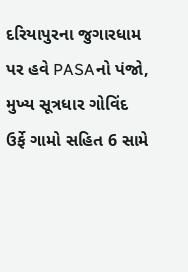દરિયાપુરના જુગારધામ પર હવે PASAનો પંજો, મુખ્ય સૂત્રધાર ગોવિંદ ઉર્ફે ગામો સહિત 6 સામે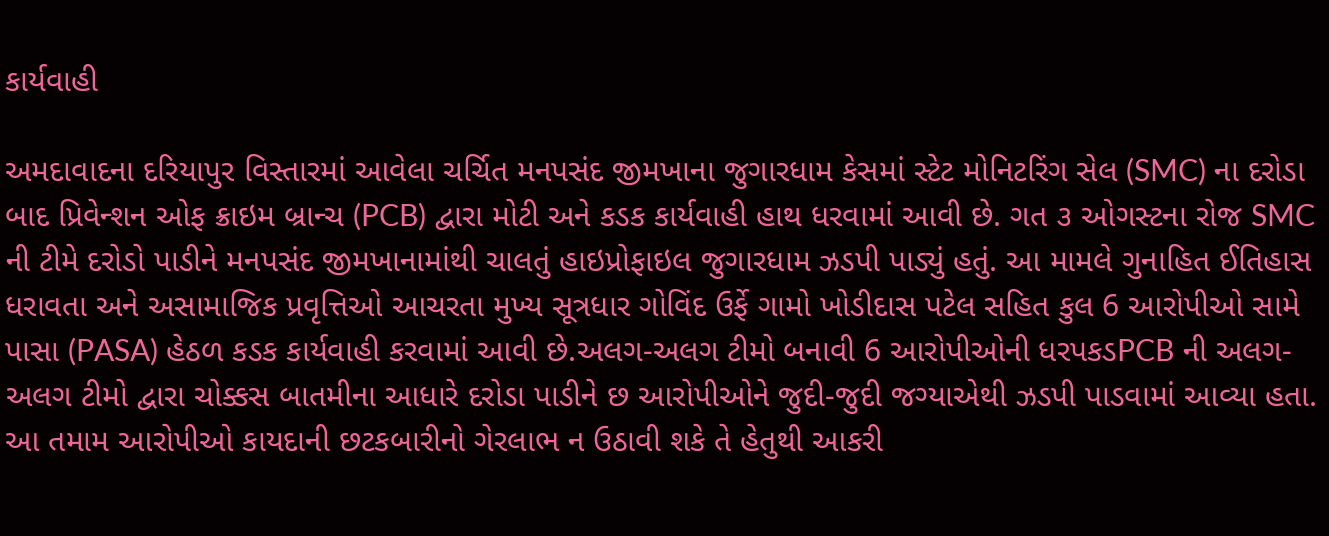કાર્યવાહી

અમદાવાદના દરિયાપુર વિસ્તારમાં આવેલા ચર્ચિત મનપસંદ જીમખાના જુગારધામ કેસમાં સ્ટેટ મોનિટરિંગ સેલ (SMC) ના દરોડા બાદ પ્રિવેન્શન ઓફ ક્રાઇમ બ્રાન્ચ (PCB) દ્વારા મોટી અને કડક કાર્યવાહી હાથ ધરવામાં આવી છે. ગત ૩ ઓગસ્ટના રોજ SMC ની ટીમે દરોડો પાડીને મનપસંદ જીમખાનામાંથી ચાલતું હાઇપ્રોફાઇલ જુગારધામ ઝડપી પાડ્યું હતું. આ મામલે ગુનાહિત ઈતિહાસ ધરાવતા અને અસામાજિક પ્રવૃત્તિઓ આચરતા મુખ્ય સૂત્રધાર ગોવિંદ ઉર્ફે ગામો ખોડીદાસ પટેલ સહિત કુલ 6 આરોપીઓ સામે પાસા (PASA) હેઠળ કડક કાર્યવાહી કરવામાં આવી છે.અલગ-અલગ ટીમો બનાવી 6 આરોપીઓની ધરપકડPCB ની અલગ-અલગ ટીમો દ્વારા ચોક્કસ બાતમીના આધારે દરોડા પાડીને છ આરોપીઓને જુદી-જુદી જગ્યાએથી ઝડપી પાડવામાં આવ્યા હતા. આ તમામ આરોપીઓ કાયદાની છટકબારીનો ગેરલાભ ન ઉઠાવી શકે તે હેતુથી આકરી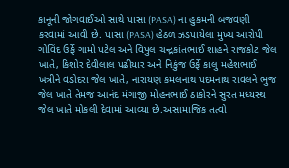કાનૂની જોગવાઈઓ સાથે પાસા (PASA) ના હુકમની બજવણી કરવામાં આવી છે. પાસા (PASA) હેઠળ ઝડપાયેલા મુખ્ય આરોપી ગોવિંદ ઉર્ફે ગામો પટેલ અને વિપુલ ચન્દ્રકાંતભાઈ શાહને રાજકોટ જેલ ખાતે, કિશોર દેવીલાલ પઢીયાર અને નિકુંજ ઉર્ફે કાલુ મહેશભાઈ ખત્રીને વડોદરા જેલ ખાતે, નારાયણ કમલનાથ પદમનાથ રાવલને ભુજ જેલ ખાતે તેમજ આનંદ મંગાજી મોહનભાઈ ઠાકોરને સુરત મધ્યસ્થ જેલ ખાતે મોકલી દેવામાં આવ્યા છે.અસામાજિક તત્વો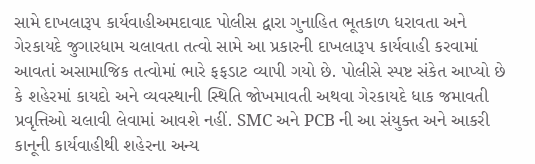સામે દાખલારૂપ કાર્યવાહીઅમદાવાદ પોલીસ દ્વારા ગુનાહિત ભૂતકાળ ધરાવતા અને ગેરકાયદે જુગારધામ ચલાવતા તત્વો સામે આ પ્રકારની દાખલારૂપ કાર્યવાહી કરવામાં આવતાં અસામાજિક તત્વોમાં ભારે ફફડાટ વ્યાપી ગયો છે. પોલીસે સ્પષ્ટ સંકેત આપ્યો છે કે શહેરમાં કાયદો અને વ્યવસ્થાની સ્થિતિ જોખમાવતી અથવા ગેરકાયદે ધાક જમાવતી પ્રવૃત્તિઓ ચલાવી લેવામાં આવશે નહીં. SMC અને PCB ની આ સંયુક્ત અને આકરી કાનૂની કાર્યવાહીથી શહેરના અન્ય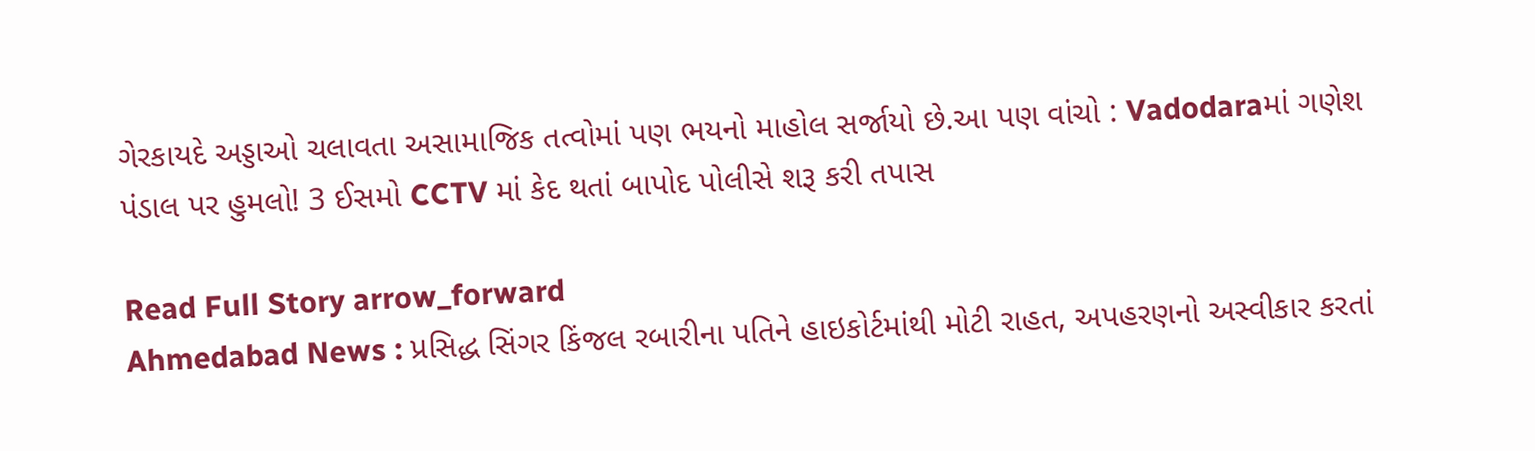ગેરકાયદે અડ્ડાઓ ચલાવતા અસામાજિક તત્વોમાં પણ ભયનો માહોલ સર્જાયો છે.આ પણ વાંચો : Vadodaraમાં ગણેશ પંડાલ પર હુમલો! 3 ઈસમો CCTV માં કેદ થતાં બાપોદ પોલીસે શરૂ કરી તપાસ

Read Full Story arrow_forward
Ahmedabad News : પ્રસિદ્ધ સિંગર કિંજલ રબારીના પતિને હાઇકોર્ટમાંથી મોટી રાહત, અપહરણનો અસ્વીકાર કરતાં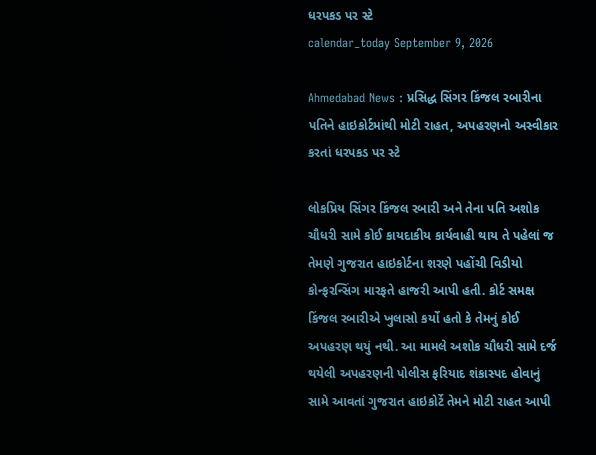ધરપકડ પર સ્ટે
calendar_today September 9, 2026

Ahmedabad News : પ્રસિદ્ધ સિંગર કિંજલ રબારીના પતિને હાઇકોર્ટમાંથી મોટી રાહત, અપહરણનો અસ્વીકાર કરતાં ધરપકડ પર સ્ટે

લોકપ્રિય સિંગર કિંજલ રબારી અને તેના પતિ અશોક ચૌધરી સામે કોઈ કાયદાકીય કાર્યવાહી થાય તે પહેલાં જ તેમણે ગુજરાત હાઇકોર્ટના શરણે પહોંચી વિડીયો કોન્ફરન્સિંગ મારફતે હાજરી આપી હતી. કોર્ટ સમક્ષ કિંજલ રબારીએ ખુલાસો કર્યો હતો કે તેમનું કોઈ અપહરણ થયું નથી. આ મામલે અશોક ચૌધરી સામે દર્જ થયેલી અપહરણની પોલીસ ફરિયાદ શંકાસ્પદ હોવાનું સામે આવતાં ગુજરાત હાઇકોર્ટે તેમને મોટી રાહત આપી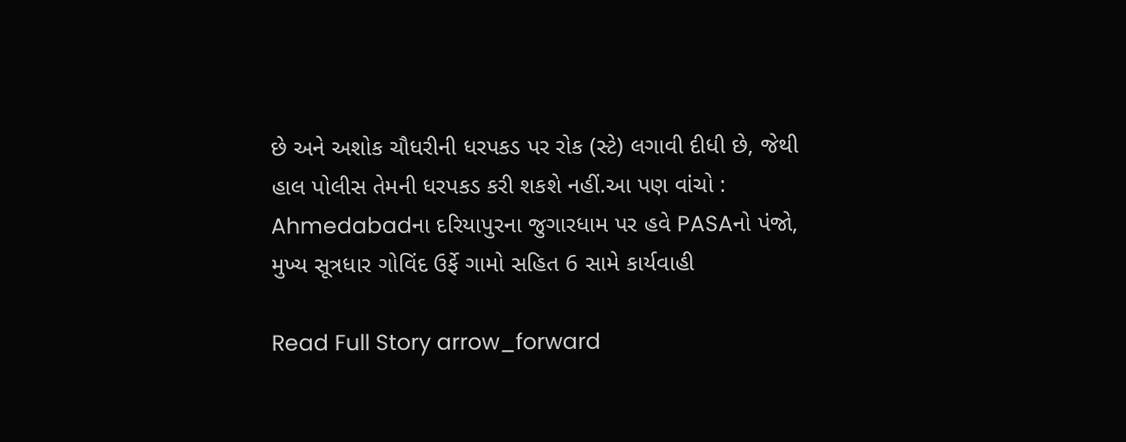છે અને અશોક ચૌધરીની ધરપકડ પર રોક (સ્ટે) લગાવી દીધી છે, જેથી હાલ પોલીસ તેમની ધરપકડ કરી શકશે નહીં.આ પણ વાંચો : Ahmedabadના દરિયાપુરના જુગારધામ પર હવે PASAનો પંજો, મુખ્ય સૂત્રધાર ગોવિંદ ઉર્ફે ગામો સહિત 6 સામે કાર્યવાહી

Read Full Story arrow_forward